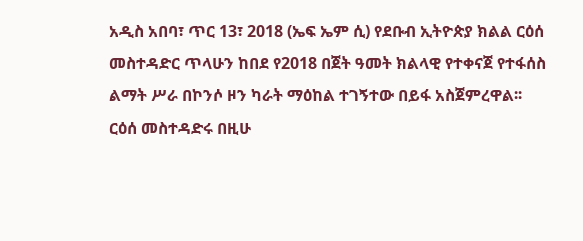አዲስ አበባ፣ ጥር 13፣ 2018 (ኤፍ ኤም ሲ) የደቡብ ኢትዮጵያ ክልል ርዕሰ መስተዳድር ጥላሁን ከበደ የ2018 በጀት ዓመት ክልላዊ የተቀናጀ የተፋሰስ ልማት ሥራ በኮንሶ ዞን ካራት ማዕከል ተገኝተው በይፋ አስጀምረዋል፡፡
ርዕሰ መስተዳድሩ በዚሁ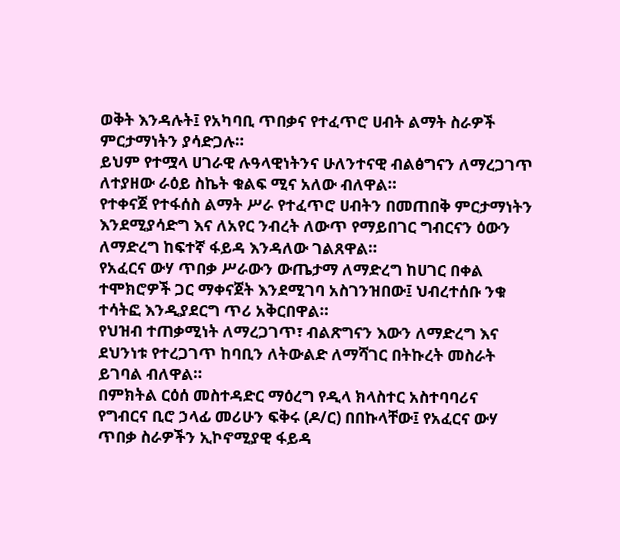ወቅት እንዳሉት፤ የአካባቢ ጥበቃና የተፈጥሮ ሀብት ልማት ስራዎች ምርታማነትን ያሳድጋሉ።
ይህም የተሟላ ሀገራዊ ሉዓላዊነትንና ሁለንተናዊ ብልፅግናን ለማረጋገጥ ለተያዘው ራዕይ ስኬት ቁልፍ ሚና አለው ብለዋል።
የተቀናጀ የተፋሰስ ልማት ሥራ የተፈጥሮ ሀብትን በመጠበቅ ምርታማነትን እንደሚያሳድግ እና ለአየር ንብረት ለውጥ የማይበገር ግብርናን ዕውን ለማድረግ ከፍተኛ ፋይዳ እንዳለው ገልጸዋል።
የአፈርና ውሃ ጥበቃ ሥራውን ውጤታማ ለማድረግ ከሀገር በቀል ተሞክሮዎች ጋር ማቀናጀት እንደሚገባ አስገንዝበው፤ ህብረተሰቡ ንቁ ተሳትፎ እንዲያደርግ ጥሪ አቅርበዋል።
የህዝብ ተጠቃሚነት ለማረጋገጥ፣ ብልጽግናን እውን ለማድረግ እና ደህንነቱ የተረጋገጥ ከባቢን ለትውልድ ለማሻገር በትኩረት መስራት ይገባል ብለዋል።
በምክትል ርዕሰ መስተዳድር ማዕረግ የዲላ ክላስተር አስተባባሪና የግብርና ቢሮ ኃላፊ መሪሁን ፍቅሩ (ዶ/ር) በበኩላቸው፤ የአፈርና ውሃ ጥበቃ ስራዎችን ኢኮኖሚያዊ ፋይዳ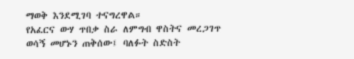ማወቅ እንደሚገባ ተናግረዋል።
የአፈርና ውሃ ጥበቃ ስራ ለምግብ ዋስትና መረጋገጥ ወሳኝ መሆኑን ጠቅሰው፤ ባለፉት ስድስት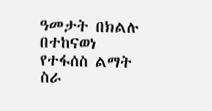ዓመታት በክልሉ በተከናወነ የተፋሰስ ልማት ስራ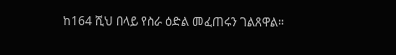ከ164 ሺህ በላይ የስራ ዕድል መፈጠሩን ገልጸዋል።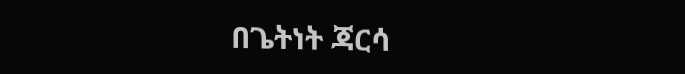በጌትነት ጃርሳ